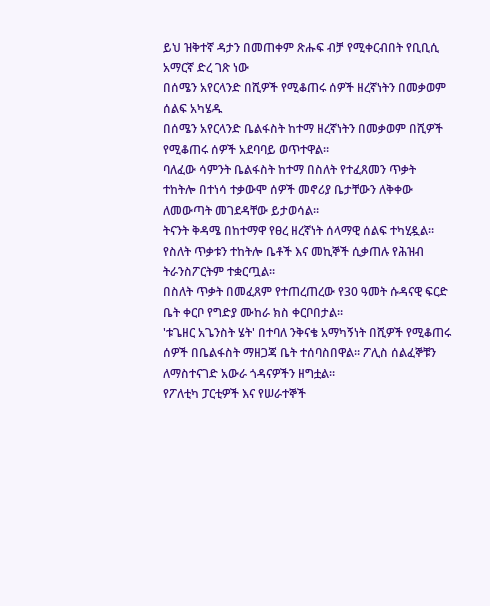ይህ ዝቅተኛ ዳታን በመጠቀም ጽሑፍ ብቻ የሚቀርብበት የቢቢሲ አማርኛ ድረ ገጽ ነው
በሰሜን አየርላንድ በሺዎች የሚቆጠሩ ሰዎች ዘረኛነትን በመቃወም ሰልፍ አካሄዱ
በሰሜን አየርላንድ ቤልፋስት ከተማ ዘረኛነትን በመቃወም በሺዎች የሚቆጠሩ ሰዎች አደባባይ ወጥተዋል።
ባለፈው ሳምንት ቤልፋስት ከተማ በስለት የተፈጸመን ጥቃት ተከትሎ በተነሳ ተቃውሞ ሰዎች መኖሪያ ቤታቸውን ለቅቀው ለመውጣት መገደዳቸው ይታወሳል።
ትናንት ቅዳሜ በከተማዋ የፀረ ዘረኛነት ሰላማዊ ሰልፍ ተካሂዷል።
የስለት ጥቃቱን ተከትሎ ቤቶች እና መኪኞች ሲቃጠሉ የሕዝብ ትራንስፖርትም ተቋርጧል።
በስለት ጥቃት በመፈጸም የተጠረጠረው የ30 ዓመት ሱዳናዊ ፍርድ ቤት ቀርቦ የግድያ ሙከራ ክስ ቀርቦበታል።
'ቱጌዘር አጌንስት ሄት' በተባለ ንቅናቄ አማካኝነት በሺዎች የሚቆጠሩ ሰዎች በቤልፋስት ማዘጋጃ ቤት ተሰባስበዋል። ፖሊስ ሰልፈኞቹን ለማስተናገድ አውራ ጎዳናዎችን ዘግቷል።
የፖለቲካ ፓርቲዎች እና የሠራተኞች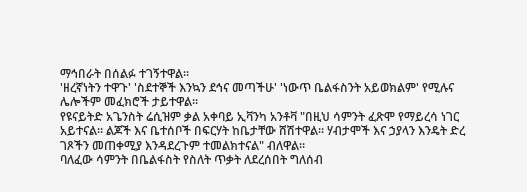ማኅበራት በሰልፉ ተገኝተዋል።
'ዘረኛነትን ተዋጉ' 'ስደተኞች እንኳን ደኅና መጣችሁ' 'ነውጥ ቤልፋስንት አይወክልም' የሚሉና ሌሎችም መፈክሮች ታይተዋል።
የዩናይትድ አጌንስት ሬሲዝም ቃል አቀባይ ኢቫንካ አንቶቫ "በዚህ ሳምንት ፈጽሞ የማይረሳ ነገር አይተናል። ልጆች እና ቤተሰቦች በፍርሃት ከቤታቸው ሸሽተዋል። ሃብታሞች እና ኃያላን እንዴት ድረ ገጾችን መጠቀሚያ እንዳደረጉም ተመልክተናል" ብለዋል።
ባለፈው ሳምንት በቤልፋስት የስለት ጥቃት ለደረሰበት ግለሰብ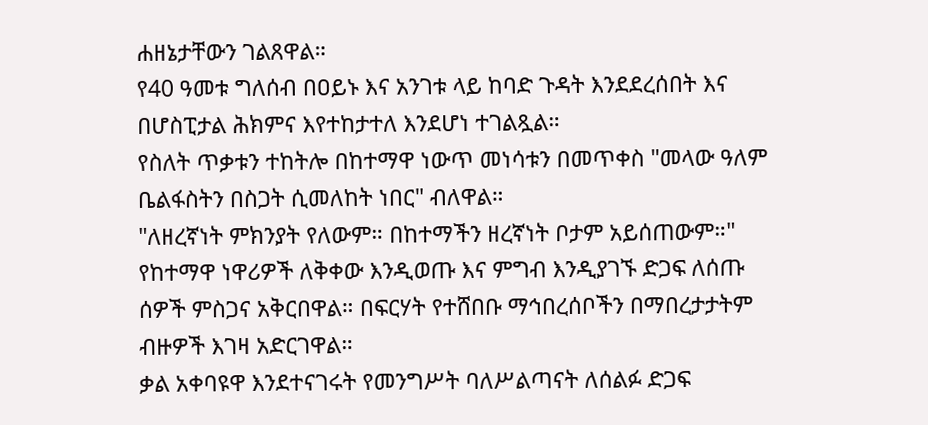ሐዘኔታቸውን ገልጸዋል።
የ40 ዓመቱ ግለሰብ በዐይኑ እና አንገቱ ላይ ከባድ ጉዳት እንደደረሰበት እና በሆስፒታል ሕክምና እየተከታተለ እንደሆነ ተገልጿል።
የስለት ጥቃቱን ተከትሎ በከተማዋ ነውጥ መነሳቱን በመጥቀስ "መላው ዓለም ቤልፋስትን በስጋት ሲመለከት ነበር" ብለዋል።
"ለዘረኛነት ምክንያት የለውም። በከተማችን ዘረኛነት ቦታም አይሰጠውም።"
የከተማዋ ነዋሪዎች ለቅቀው እንዲወጡ እና ምግብ እንዲያገኙ ድጋፍ ለሰጡ ሰዎች ምስጋና አቅርበዋል። በፍርሃት የተሸበቡ ማኅበረሰቦችን በማበረታታትም ብዙዎች እገዛ አድርገዋል።
ቃል አቀባዩዋ እንደተናገሩት የመንግሥት ባለሥልጣናት ለሰልፉ ድጋፍ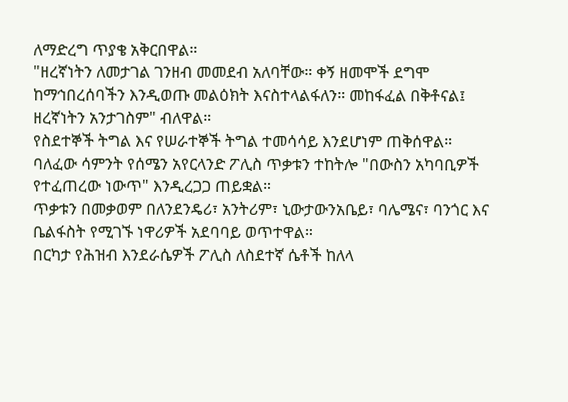ለማድረግ ጥያቄ አቅርበዋል።
"ዘረኛነትን ለመታገል ገንዘብ መመደብ አለባቸው። ቀኝ ዘመሞች ደግሞ ከማኅበረሰባችን እንዲወጡ መልዕክት እናስተላልፋለን። መከፋፈል በቅቶናል፤ ዘረኛነትን አንታገስም" ብለዋል።
የስደተኞች ትግል እና የሠራተኞች ትግል ተመሳሳይ እንደሆነም ጠቅሰዋል።
ባለፈው ሳምንት የሰሜን አየርላንድ ፖሊስ ጥቃቱን ተከትሎ "በውስን አካባቢዎች የተፈጠረው ነውጥ" እንዲረጋጋ ጠይቋል።
ጥቃቱን በመቃወም በለንደንዴሪ፣ አንትሪም፣ ኒውታውንአቤይ፣ ባሌሜና፣ ባንጎር እና ቤልፋስት የሚገኙ ነዋሪዎች አደባባይ ወጥተዋል።
በርካታ የሕዝብ እንደራሴዎች ፖሊስ ለስደተኛ ሴቶች ከለላ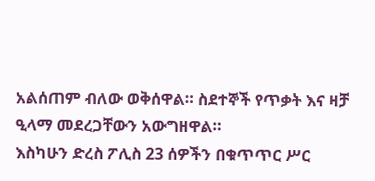አልሰጠም ብለው ወቅሰዋል። ስደተኞች የጥቃት እና ዛቻ ዒላማ መደረጋቸውን አውግዘዋል።
እስካሁን ድረስ ፖሊስ 23 ሰዎችን በቁጥጥር ሥር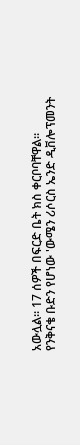አውሏል። 17 ሰዎች በፍርድ ቤት ክስ ቀርቦባቸዋል።
የንቅናቄ ቡድን የሆነው 'ውሜን ሪሶርስ ኤንድ ዲቨሎፕመንት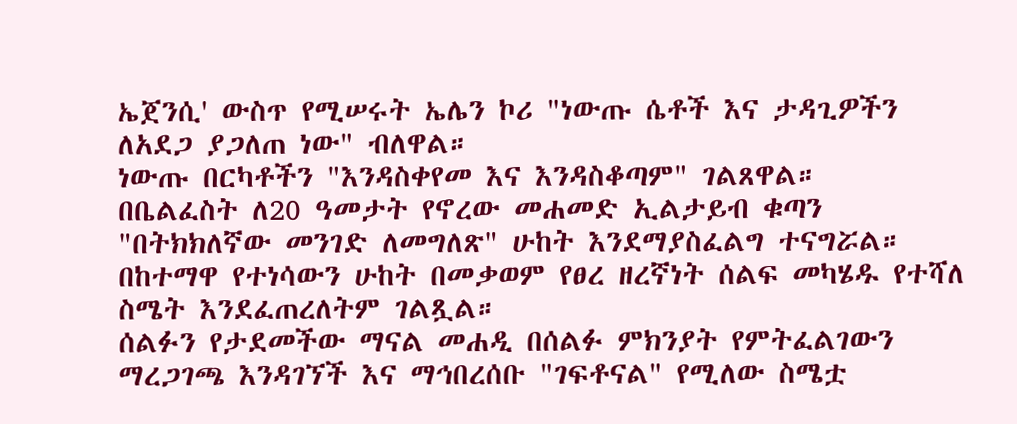ኤጀንሲ' ውስጥ የሚሠሩት ኤሌን ኮሪ "ነውጡ ሴቶች እና ታዳጊዎችን ለአደጋ ያጋለጠ ነው" ብለዋል።
ነውጡ በርካቶችን "እንዳስቀየመ እና እንዳስቆጣም" ገልጸዋል።
በቤልፈስት ለ20 ዓመታት የኖረው መሐመድ ኢልታይብ ቁጣን "በትክክለኛው መንገድ ለመግለጽ" ሁከት እንደማያስፈልግ ተናግሯል።
በከተማዋ የተነሳውን ሁከት በመቃወም የፀረ ዘረኛነት ሰልፍ መካሄዱ የተሻለ ስሜት እንደፈጠረለትም ገልጿል።
ሰልፉን የታደመችው ማናል መሐዲ በሰልፉ ምክንያት የምትፈልገውን ማረጋገጫ እንዳገኘች እና ማኅበረሰቡ "ገፍቶናል" የሚለው ስሜቷ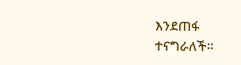እንደጠፋ ተናግራለች።